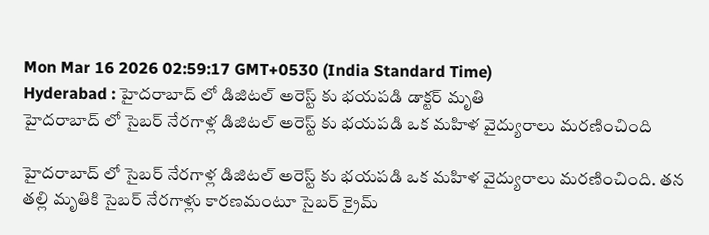Mon Mar 16 2026 02:59:17 GMT+0530 (India Standard Time)
Hyderabad : హైదరాబాద్ లో డిజిటల్ అరెస్ట్ కు భయపడి డాక్టర్ మృతి
హైదరాబాద్ లో సైబర్ నేరగాళ్ల డిజిటల్ అరెస్ట్ కు భయపడి ఒక మహిళ వైద్యురాలు మరణించింది

హైదరాబాద్ లో సైబర్ నేరగాళ్ల డిజిటల్ అరెస్ట్ కు భయపడి ఒక మహిళ వైద్యురాలు మరణించింది. తన తల్లి మృతికి సైబర్ నేరగాళ్లు కారణమంటూ సైబర్ క్రైమ్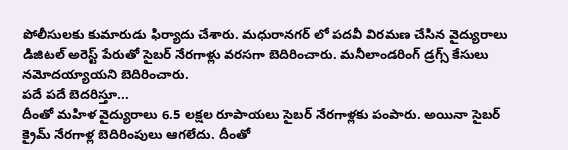పోలీసులకు కుమారుడు ఫిర్యాదు చేశారు. మధురానగర్ లో పదవీ విరమణ చేసిన వైద్యురాలు డిజిటల్ అరెస్ట్ పేరుతో సైబర్ నేరగాళ్లు వరసగా బెదిరించారు. మనీలాండరింగ్ డ్రగ్స్ కేసులు నమోదయ్యాయని బెదిరించారు.
పదే పదే బెదరిస్తూ...
దీంతో మహిళ వైద్యురాలు 6.5 లక్షల రూపాయలు సైబర్ నేరగాళ్లకు పంపారు. అయినా సైబర్ క్రైమ్ నేరగాళ్ల బెదిరింపులు ఆగలేదు. దీంతో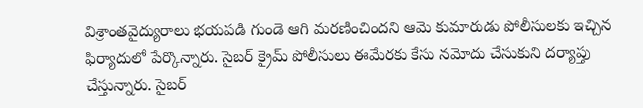విశ్రాంతవైద్యురాలు భయపడి గుండె ఆగి మరణించిందని ఆమె కుమారుడు పోలీసులకు ఇచ్చిన ఫిర్యాదులో పేర్కొన్నారు. సైబర్ క్రైమ్ పోలీసులు ఈమేరకు కేసు నమోదు చేసుకుని దర్యాప్తు చేస్తున్నారు. సైబర్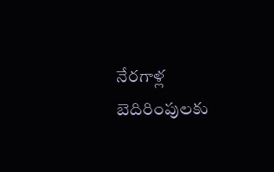నేరగాళ్ల బెదిరింపులకు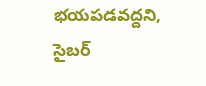భయపడవద్దని, సైబర్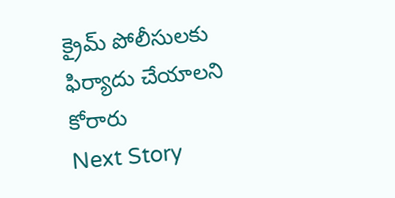క్రైమ్ పోలీసులకు ఫిర్యాదు చేయాలని కోరారు
Next Story